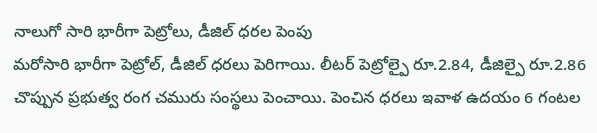నాలుగో సారి భారీగా పెట్రోలు, డీజిల్ ధరల పెంపు
మరోసారి భారీగా పెట్రోల్, డీజిల్ ధరలు పెరిగాయి. లీటర్ పెట్రోల్పై రూ.2.84, డీజిల్పై రూ.2.86 చొప్పున ప్రభుత్వ రంగ చమురు సంస్థలు పెంచాయి. పెంచిన ధరలు ఇవాళ ఉదయం 6 గంటల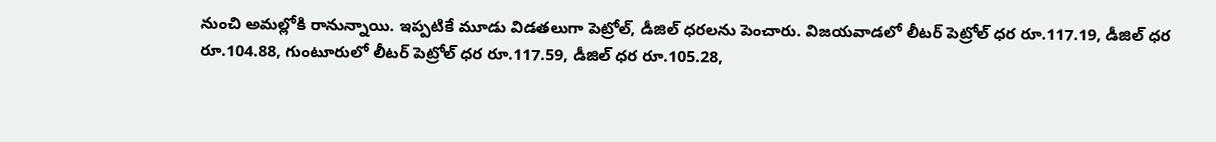నుంచి అమల్లోకి రానున్నాయి. ఇప్పటికే మూడు విడతలుగా పెట్రోల్, డీజిల్ ధరలను పెంచారు. విజయవాడలో లీటర్ పెట్రోల్ ధర రూ.117.19, డీజిల్ ధర రూ.104.88, గుంటూరులో లీటర్ పెట్రోల్ ధర రూ.117.59, డీజిల్ ధర రూ.105.28,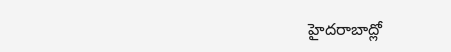హైదరాబాద్లో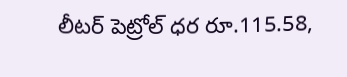లీటర్ పెట్రోల్ ధర రూ.115.58,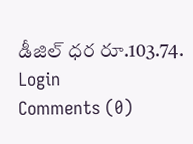డీజిల్ ధర రూ.103.74.
Login
Comments (0)